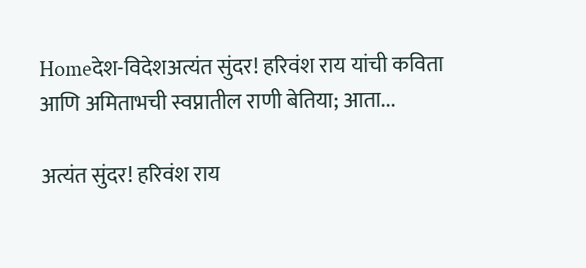Homeदेश-विदेशअत्यंत सुंदर! हरिवंश राय यांची कविता आणि अमिताभची स्वप्नातील राणी बेतिया; आता...

अत्यंत सुंदर! हरिवंश राय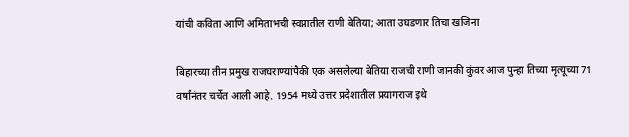यांची कविता आणि अमिताभची स्वप्नातील राणी बेतिया; आता उघडणार तिचा खजिना

बिहारच्या तीन प्रमुख राजघराण्यांपैकी एक असलेल्या बेतिया राजची राणी जानकी कुंवर आज पुन्हा तिच्या मृत्यूच्या 71 वर्षांनंतर चर्चेत आली आहे. 1954 मध्ये उत्तर प्रदेशातील प्रयागराज इथे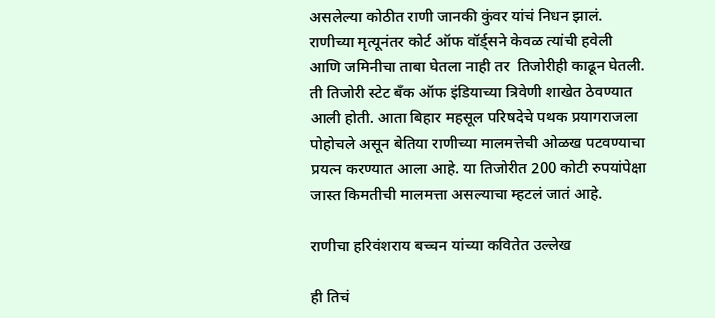असलेल्या कोठीत राणी जानकी कुंवर यांचं निधन झालं. राणीच्या मृत्यूनंतर कोर्ट ऑफ वॉर्ड्सने केवळ त्यांची हवेली आणि जमिनीचा ताबा घेतला नाही तर  तिजोरीही काढून घेतली. ती तिजोरी स्टेट बँक ऑफ इंडियाच्या त्रिवेणी शाखेत ठेवण्यात आली होती. आता बिहार महसूल परिषदेचे पथक प्रयागराजला पोहोचले असून बेतिया राणीच्या मालमत्तेची ओळख पटवण्याचा प्रयत्न करण्यात आला आहे. या तिजोरीत 200 कोटी रुपयांपेक्षा जास्त किमतीची मालमत्ता असल्याचा म्हटलं जातं आहे.

राणीचा हरिवंशराय बच्चन यांच्या कवितेत उल्लेख

ही तिचं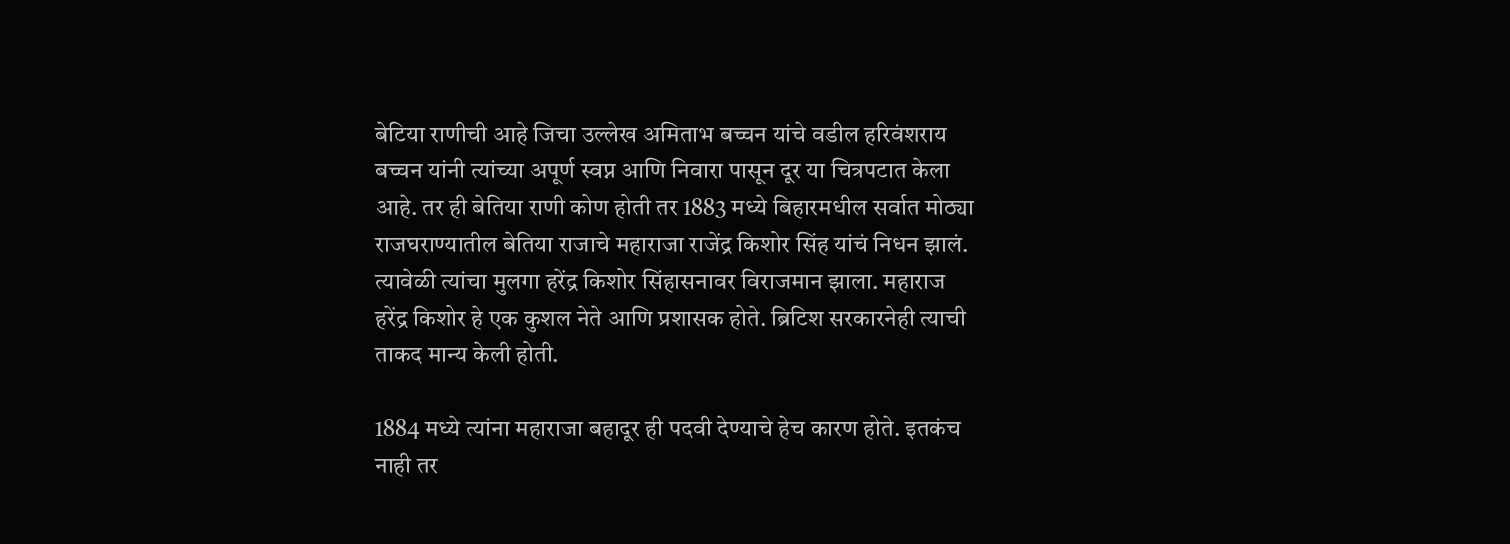बेटिया राणीची आहे जिचा उल्लेख अमिताभ बच्चन यांचे वडील हरिवंशराय बच्चन यांनी त्यांच्या अपूर्ण स्वप्न आणि निवारा पासून दूर या चित्रपटात केला आहे. तर ही बेतिया राणी कोण होती तर 1883 मध्ये बिहारमधील सर्वात मोठ्या राजघराण्यातील बेतिया राजाचे महाराजा राजेंद्र किशोर सिंह यांचं निधन झालं. त्यावेळी त्यांचा मुलगा हरेंद्र किशोर सिंहासनावर विराजमान झाला. महाराज हरेंद्र किशोर हे एक कुशल नेते आणि प्रशासक होते. ब्रिटिश सरकारनेही त्याची ताकद मान्य केली होती.

1884 मध्ये त्यांना महाराजा बहादूर ही पदवी देण्याचे हेच कारण होते. इतकंच नाही तर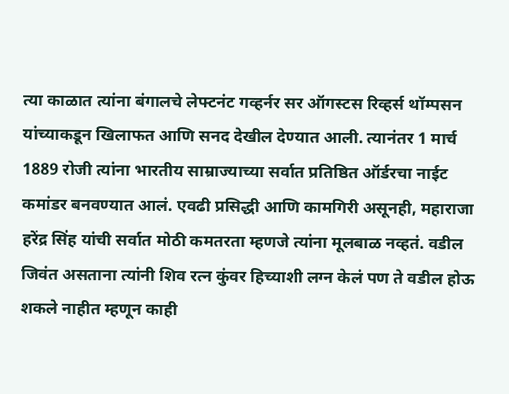त्या काळात त्यांना बंगालचे लेफ्टनंट गव्हर्नर सर ऑगस्टस रिव्हर्स थॉम्पसन यांच्याकडून खिलाफत आणि सनद देखील देण्यात आली. त्यानंतर 1 मार्च 1889 रोजी त्यांना भारतीय साम्राज्याच्या सर्वात प्रतिष्ठित ऑर्डरचा नाईट कमांडर बनवण्यात आलं. एवढी प्रसिद्धी आणि कामगिरी असूनही, महाराजा हरेंद्र सिंह यांची सर्वात मोठी कमतरता म्हणजे त्यांना मूलबाळ नव्हतं. वडील जिवंत असताना त्यांनी शिव रत्न कुंवर हिच्याशी लग्न केलं पण ते वडील होऊ शकले नाहीत म्हणून काही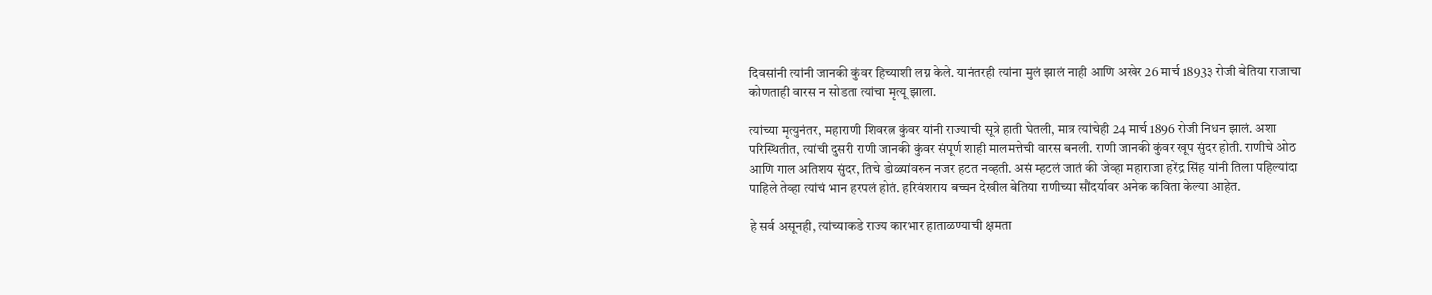दिवसांनी त्यांनी जानकी कुंवर हिच्याशी लग्न केले. यानंतरही त्यांना मुलं झालं नाही आणि अखेर 26 मार्च 1893३ रोजी बेतिया राजाचा कोणताही वारस न सोडता त्यांचा मृत्यू झाला.

त्यांच्या मृत्युनंतर, महाराणी शिवरत्न कुंवर यांनी राज्याची सूत्रे हाती घेतली, मात्र त्यांचेही 24 मार्च 1896 रोजी निधन झालं. अशा परिस्थितीत, त्यांची दुसरी राणी जानकी कुंवर संपूर्ण शाही मालमत्तेची वारस बनली. राणी जानकी कुंवर खूप सुंदर होती. राणीचे ओठ आणि गाल अतिशय सुंदर, तिचे डोळ्यांवरुन नजर हटत नव्हती. असं म्हटलं जातं की जेव्हा महाराजा हरेंद्र सिंह यांनी तिला पहिल्यांदा पाहिले तेव्हा त्यांचं भान हरपलं होतं. हरिवंशराय बच्चन देखील बेतिया राणीच्या सौंदर्यावर अनेक कविता केल्या आहेत.

हे सर्व असूनही, त्यांच्याकडे राज्य कारभार हाताळण्याची क्षमता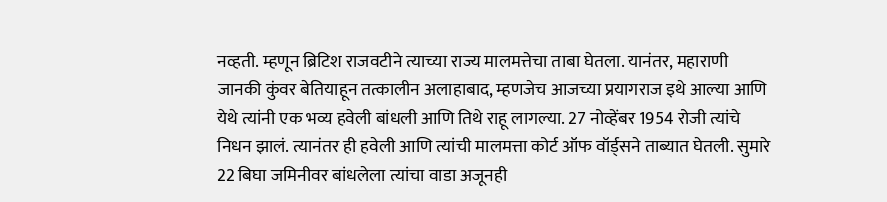नव्हती. म्हणून ब्रिटिश राजवटीने त्याच्या राज्य मालमत्तेचा ताबा घेतला. यानंतर, महाराणी जानकी कुंवर बेतियाहून तत्कालीन अलाहाबाद, म्हणजेच आजच्या प्रयागराज इथे आल्या आणि येथे त्यांनी एक भव्य हवेली बांधली आणि तिथे राहू लागल्या. 27 नोव्हेंबर 1954 रोजी त्यांचे निधन झालं. त्यानंतर ही हवेली आणि त्यांची मालमत्ता कोर्ट ऑफ वॉर्ड्सने ताब्यात घेतली. सुमारे 22 बिघा जमिनीवर बांधलेला त्यांचा वाडा अजूनही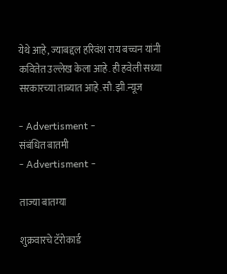येथे आहे, ज्याबद्दल हरिवंश राय बच्चन यांनी कवितेत उल्लेख केला आहे. ही हवेली सध्या सरकारच्या ताब्यात आहे.सौ.झी.न्यूज

- Advertisment -
संबंधित बातमी
- Advertisment -

ताज्या बातम्या

शुक्रवारचे टॅरोकार्ड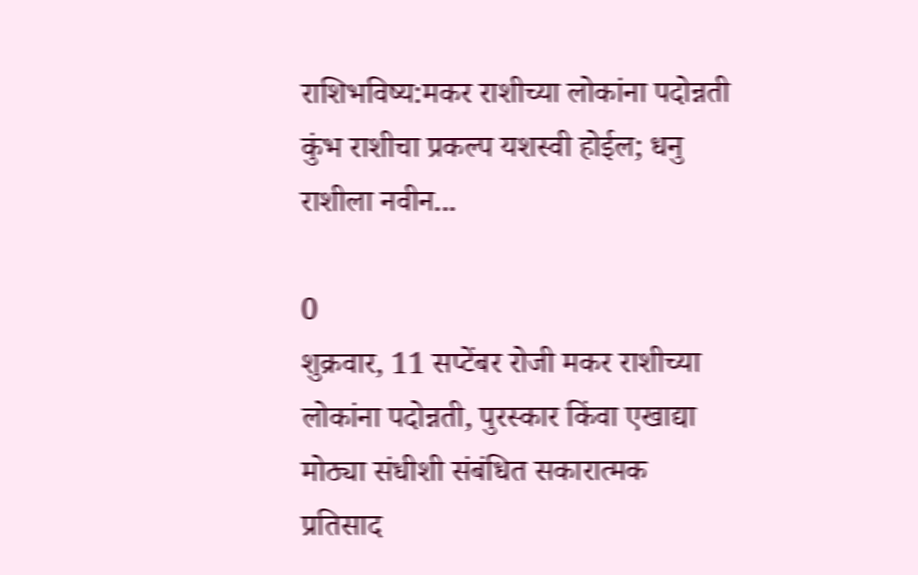राशिभविष्य:मकर राशीच्या लोकांना पदोन्नती कुंभ राशीचा प्रकल्प यशस्वी होईल; धनु राशीला नवीन...

0
शुक्रवार, 11 सप्टेंबर रोजी मकर राशीच्या लोकांना पदोन्नती, पुरस्कार किंवा एखाद्या मोठ्या संधीशी संबंधित सकारात्मक प्रतिसाद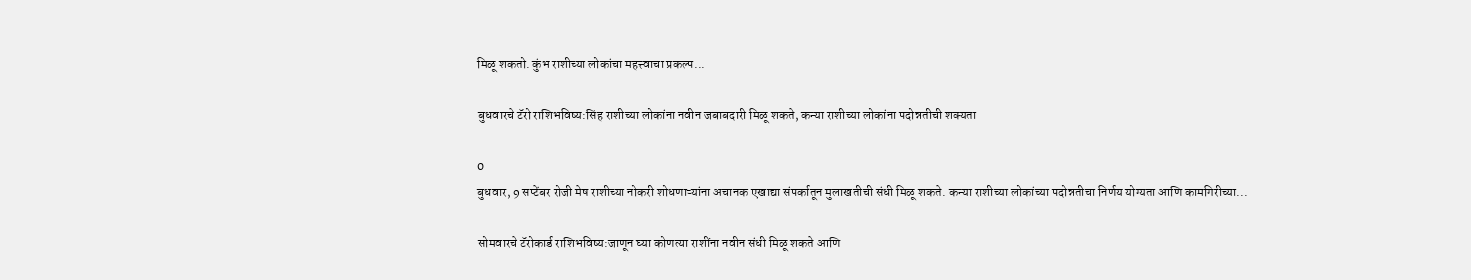मिळू शकतो. कुंभ राशीच्या लोकांचा महत्त्वाचा प्रकल्प...

बुधवारचे टॅरो राशिभविष्य:सिंह राशीच्या लोकांना नवीन जबाबदारी मिळू शकते, कन्या राशीच्या लोकांना पदोन्नतीची शक्यता

0
बुधवार, 9 सप्टेंबर रोजी मेष राशीच्या नोकरी शोधणाऱ्यांना अचानक एखाद्या संपर्कातून मुलाखतीची संधी मिळू शकते. कन्या राशीच्या लोकांच्या पदोन्नतीचा निर्णय योग्यता आणि कामगिरीच्या...

सोमवारचे टॅरोकार्ड राशिभविष्य:जाणून घ्या कोणत्या राशींना नवीन संधी मिळू शकते आणि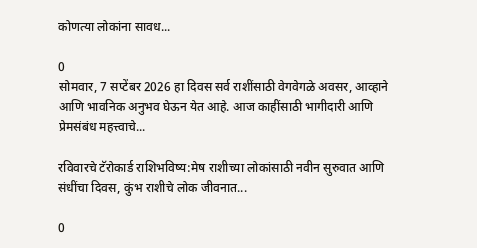कोणत्या लोकांना सावध...

0
सोमवार, 7 सप्टेंबर 2026 हा दिवस सर्व राशींसाठी वेगवेगळे अवसर, आव्हाने आणि भावनिक अनुभव घेऊन येत आहे. आज काहींसाठी भागीदारी आणि प्रेमसंबंध महत्त्वाचे...

रविवारचे टॅरोकार्ड राशिभविष्य:मेष राशीच्या लोकांसाठी नवीन सुरुवात आणि संधींचा दिवस, कुंभ राशीचे लोक जीवनात...

0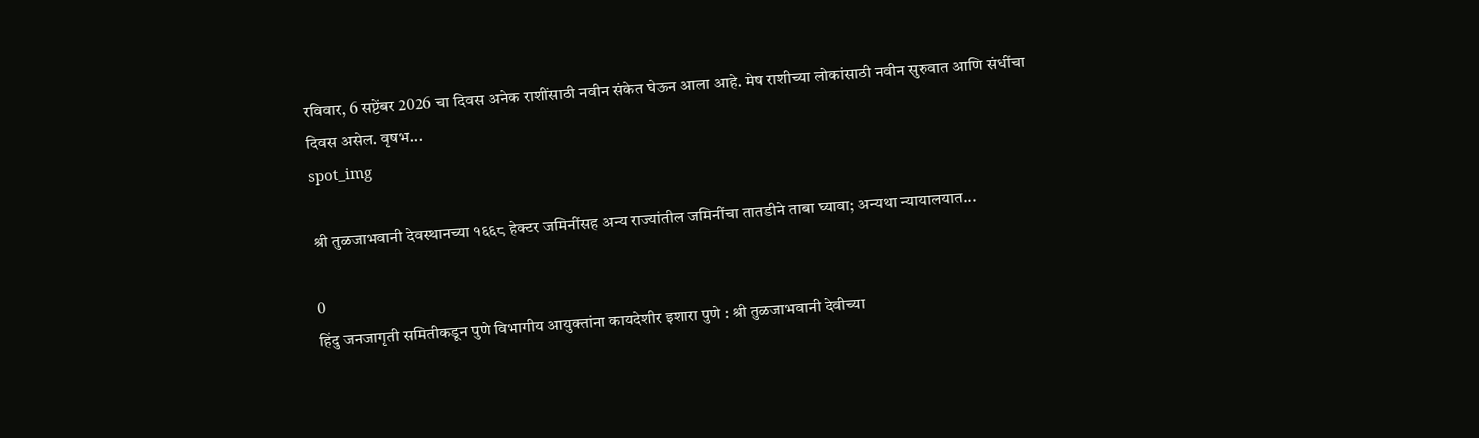रविवार, 6 सप्टेंबर 2026 चा दिवस अनेक राशींसाठी नवीन संकेत घेऊन आला आहे. मेष राशीच्या लोकांसाठी नवीन सुरुवात आणि संधींचा दिवस असेल. वृषभ...
spot_img

श्री तुळजाभवानी देवस्थानच्या १६६८ हेक्टर जमिनींसह अन्य राज्यांतील जमिनींचा तातडीने ताबा घ्यावा; अन्यथा न्यायालयात...

0
हिंदु जनजागृती समितीकडून पुणे विभागीय आयुक्तांना कायदेशीर इशारा पुणे : श्री तुळजाभवानी देवीच्या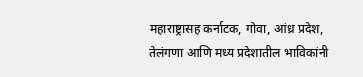महाराष्ट्रासह कर्नाटक, गोवा, आंध्र प्रदेश, तेलंगणा आणि मध्य प्रदेशातील भाविकांनी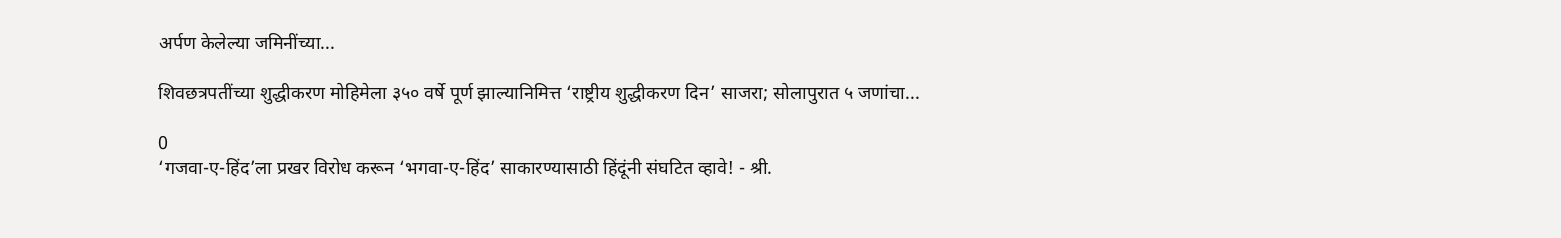अर्पण केलेल्या जमिनींच्या...

शिवछत्रपतींच्या शुद्धीकरण मोहिमेला ३५० वर्षे पूर्ण झाल्यानिमित्त ‘राष्ट्रीय शुद्धीकरण दिन’ साजरा; सोलापुरात ५ जणांचा...

0
‘गजवा-ए-हिंद’ला प्रखर विरोध करून ‘भगवा-ए-हिंद’ साकारण्यासाठी हिंदूंनी संघटित व्हावे! - श्री.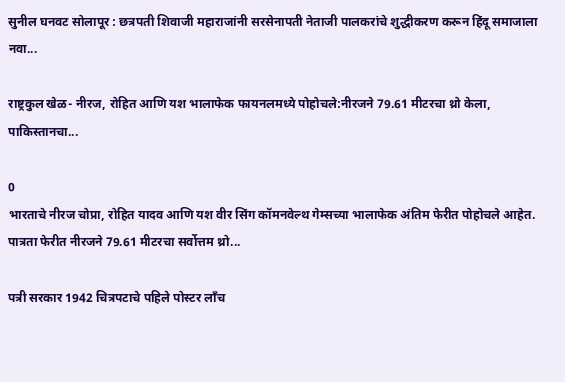सुनील घनवट सोलापूर : छत्रपती शिवाजी महाराजांनी सरसेनापती नेताजी पालकरांचे शुद्धीकरण करून हिंदू समाजाला नवा...

राष्ट्रकुल खेळ- नीरज, रोहित आणि यश भालाफेक फायनलमध्ये पोहोचले:नीरजने 79.61 मीटरचा थ्रो केला, पाकिस्तानचा...

0
भारताचे नीरज चोप्रा, रोहित यादव आणि यश वीर सिंग कॉमनवेल्थ गेम्सच्या भालाफेक अंतिम फेरीत पोहोचले आहेत. पात्रता फेरीत नीरजने 79.61 मीटरचा सर्वोत्तम थ्रो...

पत्री सरकार 1942 चित्रपटाचे पहिले पोस्टर लाँच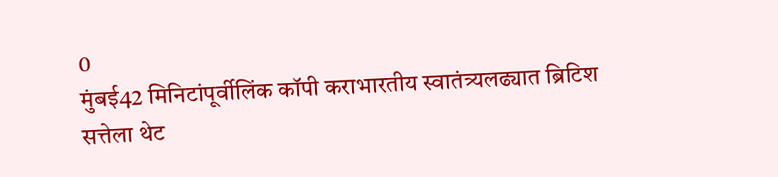0
मुंबई42 मिनिटांपूर्वीलिंक कॉपी कराभारतीय स्वातंत्र्यलढ्यात ब्रिटिश सत्तेला थेट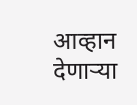आव्हान देणाऱ्या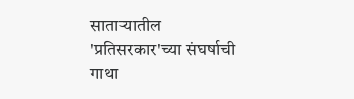साताऱ्यातील 'प्रतिसरकार'च्या संघर्षाची गाथा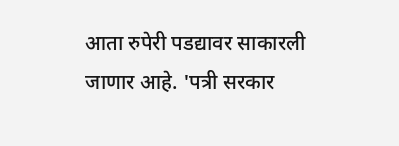आता रुपेरी पडद्यावर साकारली जाणार आहे. 'पत्री सरकार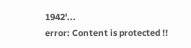1942'...
error: Content is protected !!